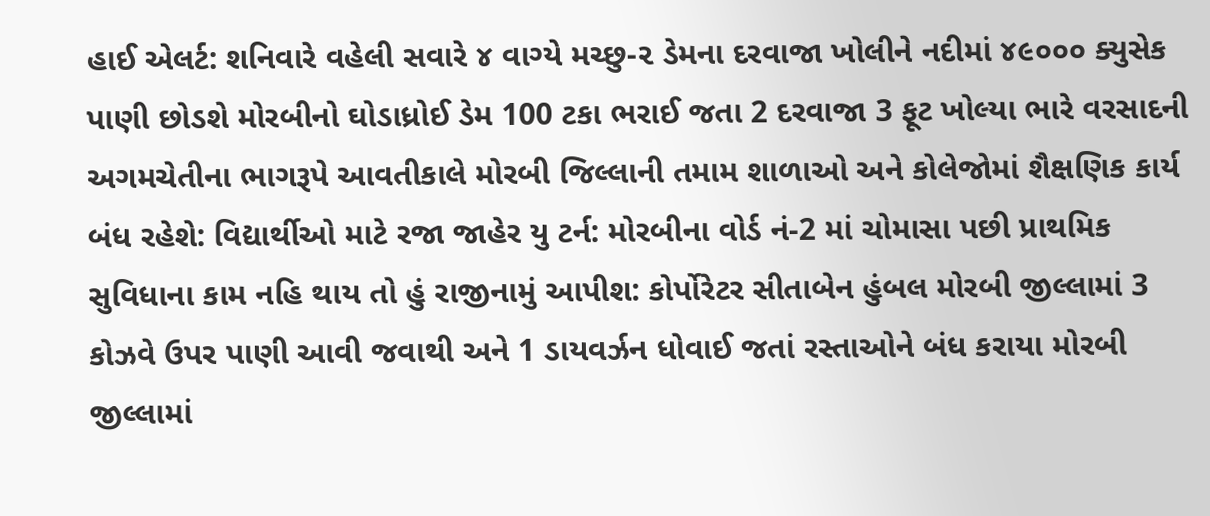હાઈ એલર્ટ: શનિવારે વહેલી સવારે ૪ વાગ્યે મચ્છુ-૨ ડેમના દરવાજા ખોલીને નદીમાં ૪૯૦૦૦ ક્યુસેક પાણી છોડશે મોરબીનો ઘોડાધ્રોઈ ડેમ 100 ટકા ભરાઈ જતા 2 દરવાજા 3 ફૂટ ખોલ્યા ભારે વરસાદની અગમચેતીના ભાગરૂપે આવતીકાલે મોરબી જિલ્લાની તમામ શાળાઓ અને કોલેજોમાં શૈક્ષણિક કાર્ય બંધ રહેશે: વિદ્યાર્થીઓ માટે રજા જાહેર યુ ટર્ન: મોરબીના વોર્ડ નં-2 માં ચોમાસા પછી પ્રાથમિક સુવિધાના કામ નહિ થાય તો હું રાજીનામું આપીશ: કોર્પોરેટર સીતાબેન હુંબલ મોરબી જીલ્લામાં 3 કોઝવે ઉપર પાણી આવી જવાથી અને 1 ડાયવર્ઝન ધોવાઈ જતાં રસ્તાઓને બંધ કરાયા મોરબી જીલ્લામાં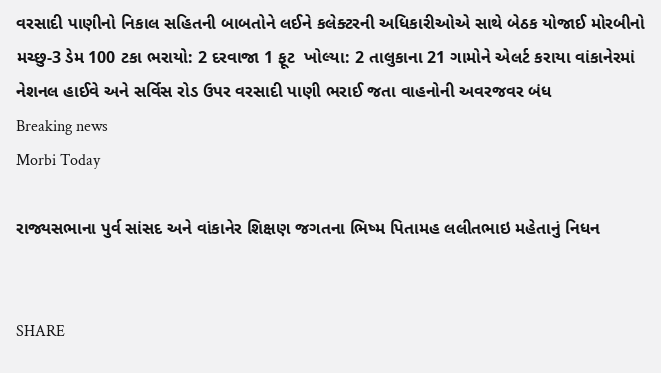વરસાદી પાણીનો નિકાલ સહિતની બાબતોને લઈને કલેક્ટરની અધિકારીઓએ સાથે બેઠક યોજાઈ મોરબીનો મચ્છુ-3 ડેમ 100 ટકા ભરાયો: 2 દરવાજા 1 ફૂટ  ખોલ્યા: 2 તાલુકાના 21 ગામોને એલર્ટ કરાયા વાંકાનેરમાં નેશનલ હાઈવે અને સર્વિસ રોડ ઉપર વરસાદી પાણી ભરાઈ જતા વાહનોની અવરજવર બંધ
Breaking news
Morbi Today

રાજ્યસભાના પુર્વ સાંસદ અને વાંકાનેર શિક્ષણ જગતના ભિષ્મ પિતામહ લલીતભાઇ મહેતાનું નિધન


SHARE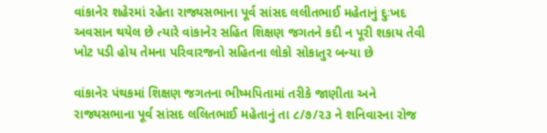વાંકાનેર શહેરમાં રહેતા રાજ્યસભાના પૂર્વ સાંસદ લલીતભાઈ મહેતાનું દુઃખદ અવસાન થયેલ છે ત્યારે વાંકાનેર સહિત શિક્ષણ જગતને કદી ન પૂરી શકાય તેવી ખોટ પડી હોય તેમના પરિવારજનો સહિતના લોકો સોકાતુર બન્યા છે

વાંકાનેર પંથકમાં શિક્ષણ જગતના ભીષ્મપિતામાં તરીકે જાણીતા અને રાજ્યસભાના પૂર્વ સાંસદ લલિતભાઈ મહેતાનું તા ૮/૭/૨૩ ને શનિવારના રોજ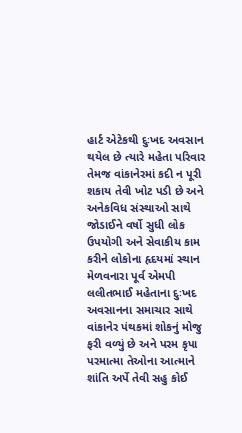હાર્ટ એટેકથી દુઃખદ અવસાન થયેલ છે ત્યારે મહેતા પરિવાર તેમજ વાંકાનેરમાં કદી ન પૂરી શકાય તેવી ખોટ પડી છે અને અનેકવિધ સંસ્થાઓ સાથે જોડાઈને વર્ષો સુધી લોક ઉપયોગી અને સેવાકીય કામ કરીને લોકોના હૃદયમાં સ્થાન મેળવનારા પૂર્વ એમપી લલીતભાઈ મહેતાના દુઃખદ અવસાનના સમાચાર સાથે વાંકાનેર પંથકમાં શોકનું મોજુ ફરી વળ્યું છે અને પરમ કૃપા પરમાત્મા તેઓના આત્માને શાંતિ અર્પે તેવી સહુ કોઈ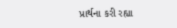પ્રાર્થના કરી રહ્યા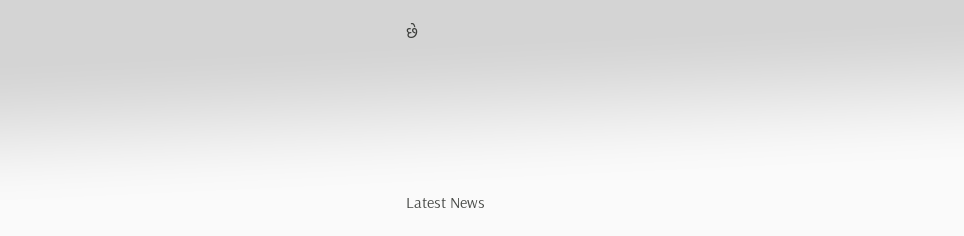છે






Latest News